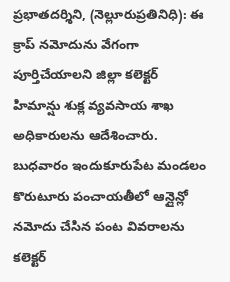ప్రభాతదర్శిని, (నెల్లూరుప్రతినిధి): ఈ క్రాప్ నమోదును వేగంగా పూర్తిచేయాలని జిల్లా కలెక్టర్ హిమాన్షు శుక్ల వ్యవసాయ శాఖ అధికారులను ఆదేశించారు. బుధవారం ఇందుకూరుపేట మండలం కొరుటూరు పంచాయతీలో ఆన్లైన్లో నమోదు చేసిన పంట వివరాలను కలెక్టర్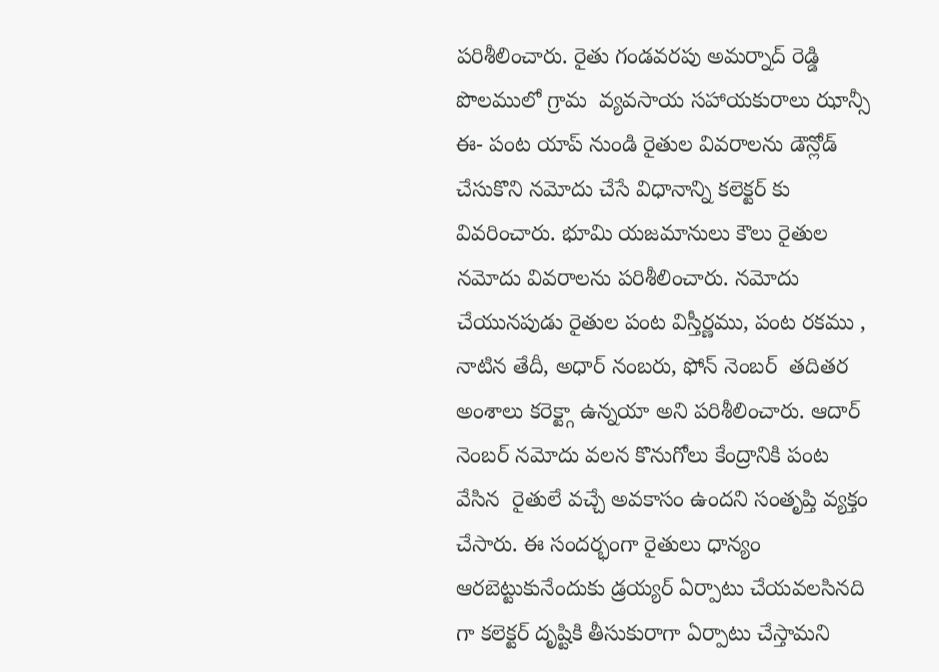పరిశీలించారు. రైతు గండవరపు అమర్నాద్ రెడ్డి పొలములో గ్రామ  వ్యవసాయ సహాయకురాలు ఝాన్సీ ఈ- పంట యాప్ నుండి రైతుల వివరాలను డౌన్లోడ్ చేసుకొని నమోదు చేసే విధానాన్ని కలెక్టర్ కు వివరించారు. భూమి యజమానులు కౌలు రైతుల నమోదు వివరాలను పరిశీలించారు. నమోదు చేయునపుడు రైతుల పంట విస్తీర్ణము, పంట రకము , నాటిన తేదీ, అధార్ నంబరు, ఫోన్ నెంబర్  తదితర అంశాలు కరెక్ట్గా ఉన్నయా అని పరిశీలించారు. ఆదార్ నెంబర్ నమోదు వలన కొనుగోలు కేంద్రానికి పంట వేసిన  రైతులే వచ్చే అవకాసం ఉందని సంతృప్తి వ్యక్తం చేసారు. ఈ సందర్భంగా రైతులు ధాన్యం ఆరబెట్టుకునేందుకు డ్రయ్యర్ ఏర్పాటు చేయవలసినది గా కలెక్టర్ దృష్టికి తీసుకురాగా ఏర్పాటు చేస్తామని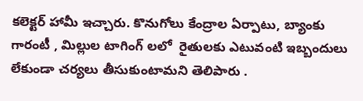కలెక్టర్ హామీ ఇచ్చారు. కొనుగోలు కేంద్రాల ఏర్పాటు, బ్యాంకు గారంటీ , మిల్లుల టాగింగ్ లలో  రైతులకు ఎటువంటి ఇబ్బందులు లేకుండా చర్యలు తీసుకుంటామని తెలిపారు .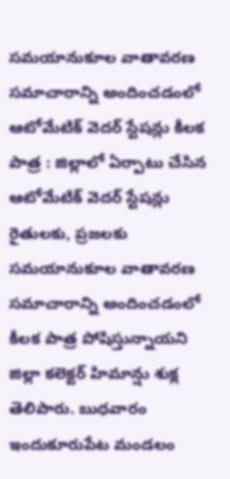సమయానుకూల వాతావరణ సమాచారాన్ని అందించడంలో ఆటోమేటిక్ వెదర్ స్టేషన్లు కీలక పాత్ర : జిల్లాలో ఏర్పాటు చేసిన ఆటోమేటిక్ వెదర్ స్టేషన్లు రైతులకు, ప్రజలకు సమయానుకూల వాతావరణ సమాచారాన్ని అందించడంలో కీలక పాత్ర పోషిస్తున్నాయని జిల్లా కలెక్టర్ హిమాన్షు శుక్ల తెలిపారు. బుధవారం ఇందుకూరుపేట మండలం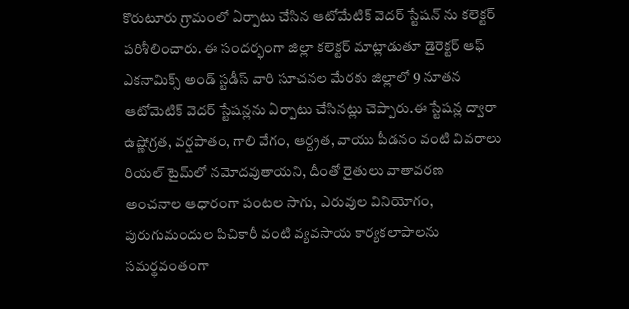కొరుటూరు గ్రామంలో ఏర్పాటు చేసిన ఆటోమేటిక్ వెదర్ స్టేషన్ ను కలెక్టర్ పరిశీలించారు. ఈ సందర్భంగా జిల్లా కలెక్టర్ మాట్లాడుతూ డైరెక్టర్ ఆఫ్ ఎకనామిక్స్ అండ్ స్టడీస్ వారి సూచనల మేరకు జిల్లాలో 9 నూతన ఆటోమెటిక్ వెదర్ స్టేషన్లను ఏర్పాటు చేసినట్లు చెప్పారు.ఈ స్టేషన్ల ద్వారా ఉష్ణోగ్రత, వర్షపాతం, గాలి వేగం, ఆర్ద్రత, వాయు పీడనం వంటి వివరాలు రియల్ టైమ్‌లో నమోదవుతాయని, దీంతో రైతులు వాతావరణ అంచనాల ఆధారంగా పంటల సాగు, ఎరువుల వినియోగం, పురుగుమందుల పిచికారీ వంటి వ్యవసాయ కార్యకలాపాలను సమర్థవంతంగా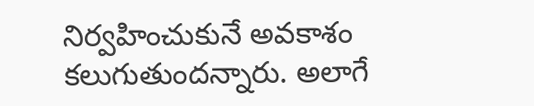నిర్వహించుకునే అవకాశం కలుగుతుందన్నారు. అలాగే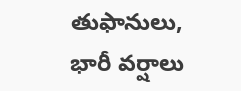తుఫానులు, భారీ వర్షాలు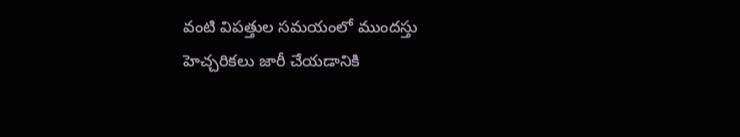వంటి విపత్తుల సమయంలో ముందస్తు హెచ్చరికలు జారీ చేయడానికి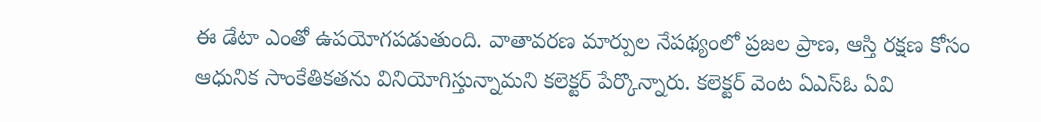ఈ డేటా ఎంతో ఉపయోగపడుతుంది. వాతావరణ మార్పుల నేపథ్యంలో ప్రజల ప్రాణ, ఆస్తి రక్షణ కోసం ఆధునిక సాంకేతికతను వినియోగిస్తున్నామని కలెక్టర్ పేర్కొన్నారు. కలెక్టర్ వెంట ఏఎస్ఓ ఏవి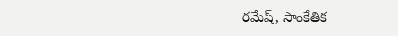రమేష్, సాంకేతిక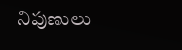నిపుణులు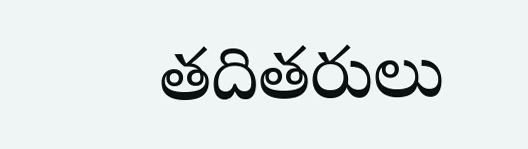తదితరులు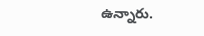ఉన్నారు.